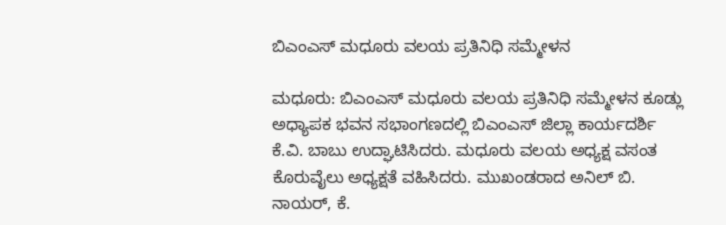ಬಿಎಂಎಸ್ ಮಧೂರು ವಲಯ ಪ್ರತಿನಿಧಿ ಸಮ್ಮೇಳನ

ಮಧೂರು: ಬಿಎಂಎಸ್ ಮಧೂರು ವಲಯ ಪ್ರತಿನಿಧಿ ಸಮ್ಮೇಳನ ಕೂಡ್ಲು ಅಧ್ಯಾಪಕ ಭವನ ಸಭಾಂಗಣದಲ್ಲಿ ಬಿಎಂಎಸ್ ಜಿಲ್ಲಾ ಕಾರ್ಯದರ್ಶಿ ಕೆ.ವಿ. ಬಾಬು ಉದ್ಘಾಟಿಸಿದರು. ಮಧೂರು ವಲಯ ಅಧ್ಯಕ್ಷ ವಸಂತ ಕೊರುವೈಲು ಅಧ್ಯಕ್ಷತೆ ವಹಿಸಿದರು. ಮುಖಂಡರಾದ ಅನಿಲ್ ಬಿ. ನಾಯರ್, ಕೆ.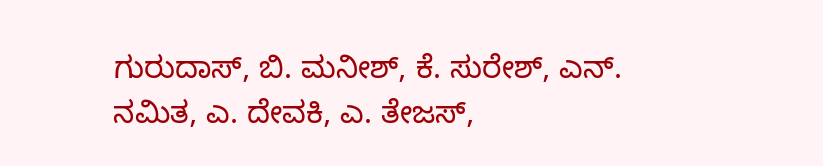ಗುರುದಾಸ್, ಬಿ. ಮನೀಶ್, ಕೆ. ಸುರೇಶ್, ಎನ್. ನಮಿತ, ಎ. ದೇವಕಿ, ಎ. ತೇಜಸ್,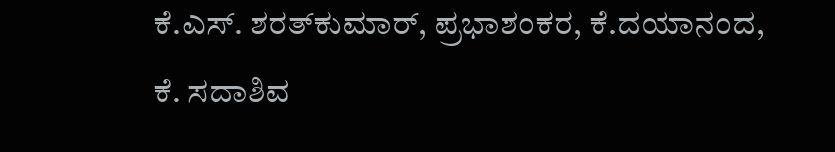ಕೆ.ಎಸ್. ಶರತ್‌ಕುಮಾರ್, ಪ್ರಭಾಶಂಕರ, ಕೆ.ದಯಾನಂದ, ಕೆ. ಸದಾಶಿವ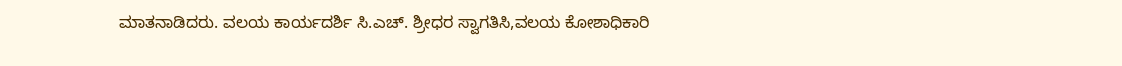ಮಾತನಾಡಿದರು. ವಲಯ ಕಾರ್ಯದರ್ಶಿ ಸಿ.ಎಚ್. ಶ್ರೀಧರ ಸ್ವಾಗತಿಸಿ,ವಲಯ ಕೋಶಾಧಿಕಾರಿ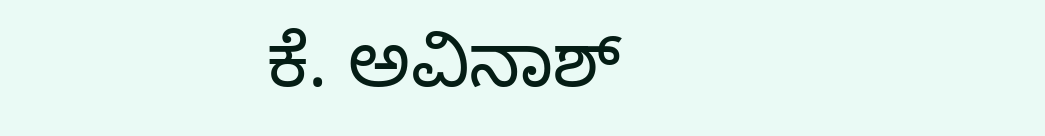ಕೆ. ಅವಿನಾಶ್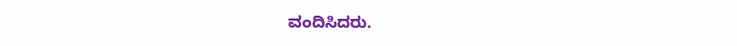ವಂದಿಸಿದರು.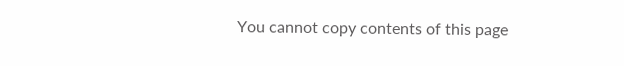You cannot copy contents of this page